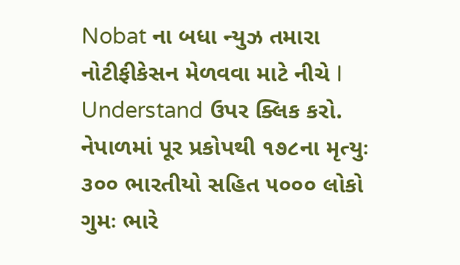Nobat ના બધા ન્યુઝ તમારા નોટીફીકેસન મેળવવા માટે નીચે I Understand ઉપર ક્લિક કરો.
નેપાળમાં પૂર પ્રકોપથી ૧૭૮ના મૃત્યુઃ ૩૦૦ ભારતીયો સહિત ૫૦૦૦ લોકો ગુમઃ ભારે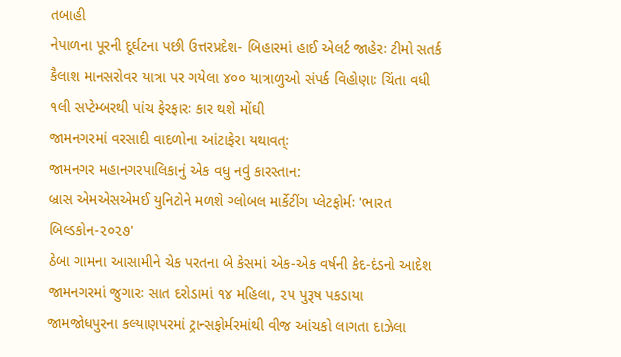તબાહી
નેપાળના પૂરની દૂર્ઘટના પછી ઉત્તરપ્રદેશ- બિહારમાં હાઈ એલર્ટ જાહેરઃ ટીમો સતર્ક
કૈલાશ માનસરોવર યાત્રા પર ગયેલા ૪૦૦ યાત્રાળુઓ સંપર્ક વિહોણાઃ ચિંતા વધી
૧લી સપ્ટેમ્બરથી પાંચ ફેરફારઃ કાર થશે મોંઘી
જામનગરમાં વરસાદી વાદળોના આંટાફેરા યથાવત્ઃ
જામનગર મહાનગરપાલિકાનું એક વધુ નવું કારસ્તાન:
બ્રાસ એમએસએમઈ યુનિટોને મળશે ગ્લોબલ માર્કેટીંગ પ્લેટફોર્મઃ 'ભારત બિલ્ડકોન-૨૦૨૭'
ઠેબા ગામના આસામીને ચેક પરતના બે કેસમાં એક-એક વર્ષની કેદ-દંડનો આદેશ
જામનગરમાં જુગારઃ સાત દરોડામાં ૧૪ મહિલા, ૨૫ પુરૂષ પકડાયા
જામજોધપુરના કલ્યાણપરમાં ટ્રાન્સફોર્મરમાંથી વીજ આંચકો લાગતા દાઝેલા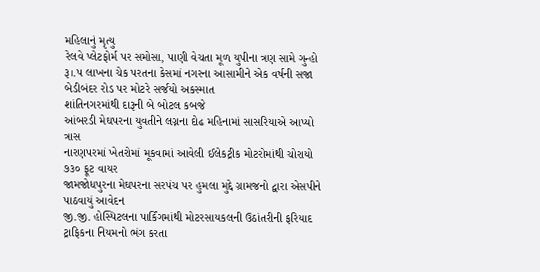મહિલાનું મૃત્યુ
રેલવે પ્લેટફોર્મ પર સમોસા, પાણી વેચતા મૂળ યુપીના ત્રણ સામે ગુન્હો
રૂ।.પ લાખના ચેક પરતના કેસમાં નગરના આસામીને એક વર્ષની સજા
બેડીબંદર રોડ પર મોટરે સર્જયો અકસ્માત
શાંતિનગરમાંથી દારૂની બે બોટલ કબજે
આંબરડી મેઘપરના યુવતીને લગ્નના દોઢ મહિનામાં સાસરિયાએ આપ્યો ત્રાસ
નારણપરમાં ખેતરોમાં મૂકવામાં આવેલી ઈલેકટ્રીક મોટરોમાંથી ચોરાયો ૭૩૦ ફૂટ વાયર
જામજોધપુરના મેઘપરના સરપંચ પર હુમલા મુદ્દે ગ્રામજનો દ્વારા એસપીને પાઠવાયું આવેદન
જી.જી. હોસ્પિટલના પાર્કિંગમાંથી મોટરસાયકલની ઉઠાંતરીની ફરિયાદ
ટ્રાફિકના નિયમનો ભંગ કરતા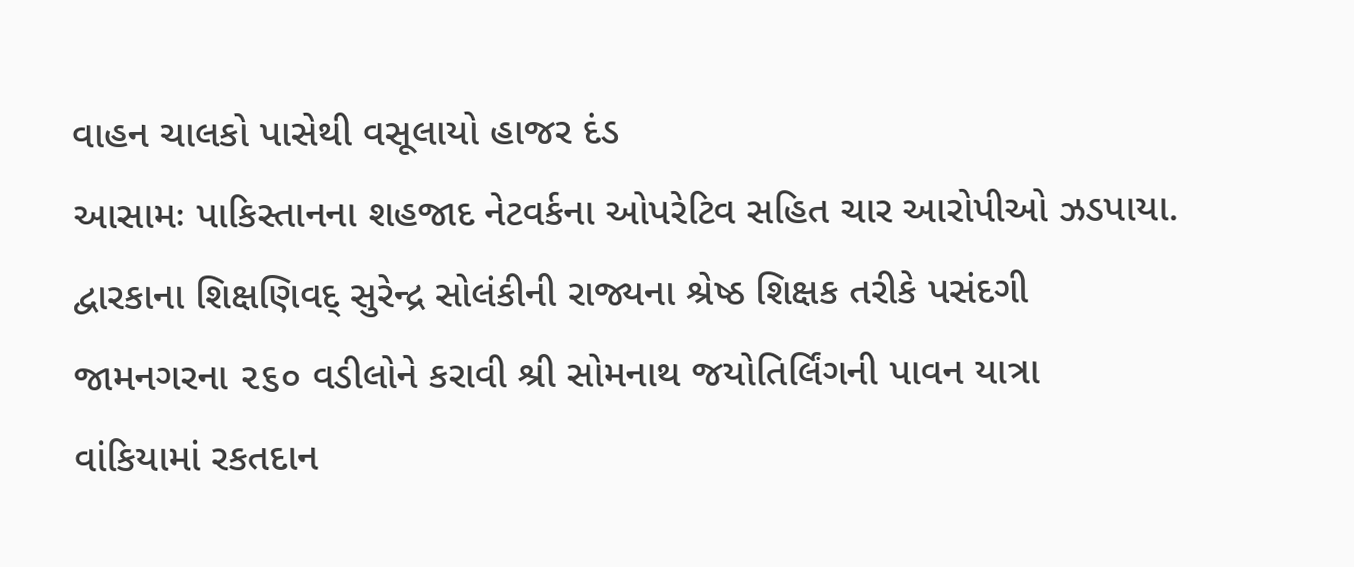વાહન ચાલકો પાસેથી વસૂલાયો હાજર દંડ
આસામઃ પાકિસ્તાનના શહજાદ નેટવર્કના ઓપરેટિવ સહિત ચાર આરોપીઓ ઝડપાયા.
દ્વારકાના શિક્ષણિવદ્ સુરેન્દ્ર સોલંકીની રાજ્યના શ્રેષ્ઠ શિક્ષક તરીકે પસંદગી
જામનગરના ૨૬૦ વડીલોને કરાવી શ્રી સોમનાથ જયોતિર્લિંગની પાવન યાત્રા
વાંકિયામાં રકતદાન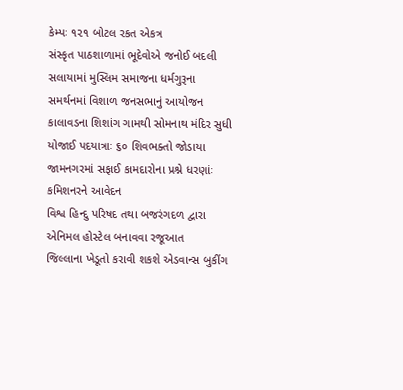કેમ્પઃ ૧૨૧ બોટલ રકત એકત્ર
સંસ્કૃત પાઠશાળામાં ભૂદેવોએ જનોઈ બદલી
સલાયામાં મુસ્લિમ સમાજના ધર્મગુરૂના સમર્થનમાં વિશાળ જનસભાનું આયોજન
કાલાવડના શિશાંગ ગામથી સોમનાથ મંદિર સુધી યોજાઈ પદયાત્રાઃ ૬૦ શિવભક્તો જોડાયા
જામનગરમાં સફાઈ કામદારોના પ્રશ્ને ધરણાંઃ કમિશનરને આવેદન
વિશ્વ હિન્દુ પરિષદ તથા બજરંગદળ દ્વારા એનિમલ હોસ્ટેલ બનાવવા રજૂઆત
જિલ્લાના ખેડૂતો કરાવી શકશે એડવાન્સ બુકીંગ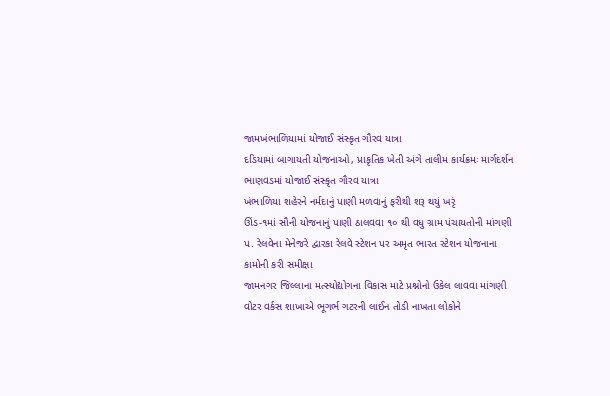જામખંભાળિયામાં યોજાઈ સંસ્કૃત ગૌરવ યાત્રા
દડિયામાં બાગાયતી યોજનાઓ, પ્રાકૃતિક ખેતી અંગે તાલીમ કાર્યક્રમઃ માર્ગદર્શન
ભાણવડમાં યોજાઈ સંસ્કૃત ગૌરવ યાત્રા
ખંભાળિયા શહેરને નર્મદાનું પાણી મળવાનું ફરીથી શરૂ થયું ખરૃં
ઊંડ-૧માં સૌની યોજનાનું પાણી ઠાલવવા ૧૦ થી વધુ ગ્રામ પંચાયતોની માંગણી
પ. રેલવેના મેનેજરે દ્વારકા રેલવે સ્ટેશન પર અમૃત ભારત સ્ટેશન યોજનાના કામોની કરી સમીક્ષા
જામનગર જિલ્લાના મત્સ્યોદ્યોગના વિકાસ માટે પ્રશ્નોનો ઉકેલ લાવવા માંગણી
વોટર વર્કસ શાખાએ ભૂગર્ભ ગટરની લાઈન તોડી નાખતા લોકોને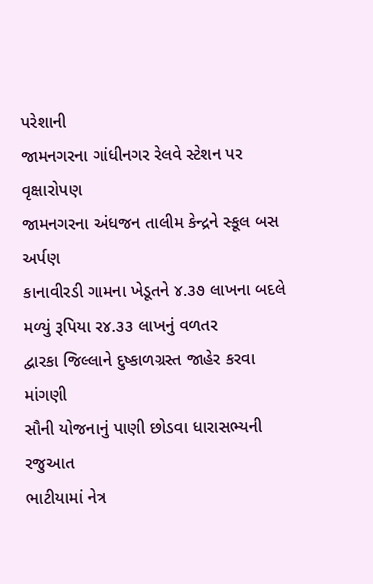પરેશાની
જામનગરના ગાંધીનગર રેલવે સ્ટેશન પર વૃક્ષારોપણ
જામનગરના અંધજન તાલીમ કેન્દ્રને સ્કૂલ બસ અર્પણ
કાનાવીરડી ગામના ખેડૂતને ૪.૩૭ લાખના બદલે મળ્યું રૂપિયા ર૪.૩૩ લાખનું વળતર
દ્વારકા જિલ્લાને દુષ્કાળગ્રસ્ત જાહેર કરવા માંગણી
સૌની યોજનાનું પાણી છોડવા ધારાસભ્યની રજુઆત
ભાટીયામાં નેત્ર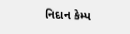નિદાન કેમ્પ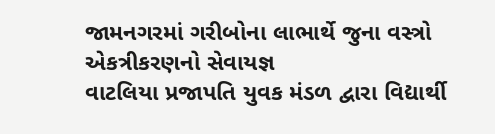જામનગરમાં ગરીબોના લાભાર્થે જુના વસ્ત્રો એકત્રીકરણનો સેવાયજ્ઞ
વાટલિયા પ્રજાપતિ યુવક મંડળ દ્વારા વિદ્યાર્થી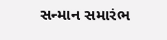સન્માન સમારંભ